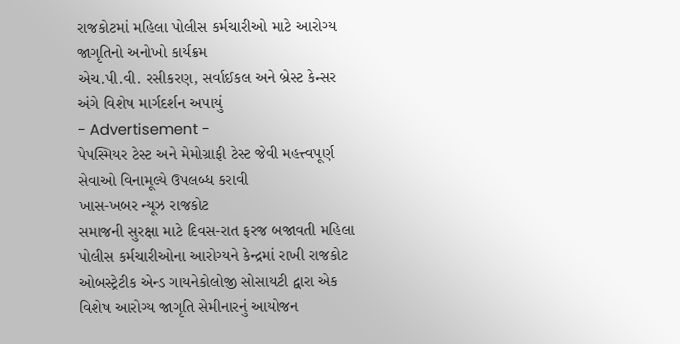રાજકોટમાં મહિલા પોલીસ કર્મચારીઓ માટે આરોગ્ય જાગૃતિનો અનોખો કાર્યક્રમ
એચ.પી.વી. રસીકરણ, સર્વાઈકલ અને બ્રેસ્ટ કેન્સર અંગે વિશેષ માર્ગદર્શન અપાયું
- Advertisement -
પેપસ્મિયર ટેસ્ટ અને મેમોગ્રાફી ટેસ્ટ જેવી મહત્ત્વપૂર્ણ સેવાઓ વિનામૂલ્યે ઉપલબ્ધ કરાવી
ખાસ-ખબર ન્યૂઝ રાજકોટ
સમાજની સુરક્ષા માટે દિવસ-રાત ફરજ બજાવતી મહિલા પોલીસ કર્મચારીઓના આરોગ્યને કેન્દ્રમાં રાખી રાજકોટ ઓબસ્ટ્રેટીક એન્ડ ગાયનેકોલોજી સોસાયટી દ્વારા એક વિશેષ આરોગ્ય જાગૃતિ સેમીનારનું આયોજન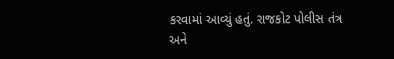કરવામાં આવ્યું હતું. રાજકોટ પોલીસ તંત્ર અને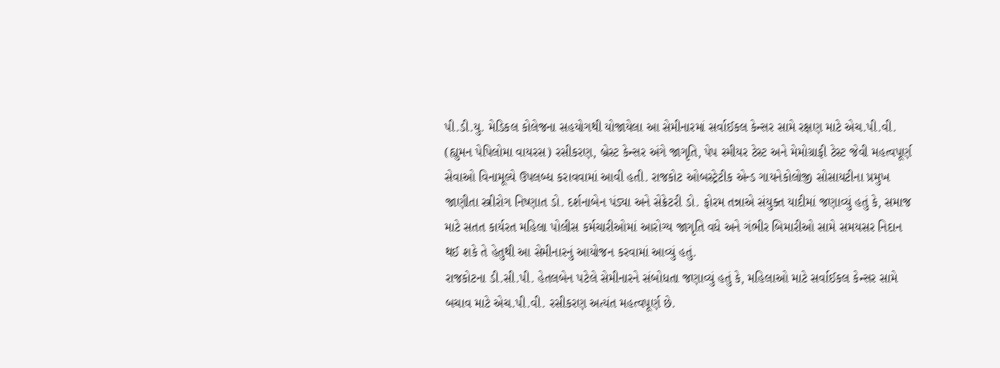પી.ડી.યુ. મેડિકલ કોલેજના સહયોગથી યોજાયેલા આ સેમીનારમાં સર્વાઈકલ કેન્સર સામે રક્ષણ માટે એચ.પી.વી. (હ્યુમન પેપિલોમા વાયરસ) રસીકરણ, બ્રેસ્ટ કેન્સર અંગે જાગૃતિ, પેપ સ્મીયર ટેસ્ટ અને મેમોગ્રાફી ટેસ્ટ જેવી મહત્વપૂર્ણ સેવાઓ વિનામૂલ્યે ઉપલબ્ધ કરાવવામાં આવી હતી. રાજકોટ ઓબસ્ટ્રેટીક એન્ડ ગાયનેકોલોજી સોસાયટીના પ્રમુખ જાણીતા સ્ત્રીરોગ નિષ્ણાત ડો. દર્શનાબેન પંડ્યા અને સેક્રેટરી ડો. ફોરમ તન્નાએ સંયુક્ત યાદીમાં જણાવ્યું હતું કે, સમાજ માટે સતત કાર્યરત મહિલા પોલીસ કર્મચારીઓમાં આરોગ્ય જાગૃતિ વધે અને ગંભીર બિમારીઓ સામે સમયસર નિદાન થઈ શકે તે હેતુથી આ સેમીનારનું આયોજન કરવામાં આવ્યું હતું.
રાજકોટના ડી.સી.પી. હેતલબેન પટેલે સેમીનારને સંબોધતા જણાવ્યું હતું કે, મહિલાઓ માટે સર્વાઈકલ કેન્સર સામે બચાવ માટે એચ.પી.વી. રસીકરણ અત્યંત મહત્વપૂર્ણ છે.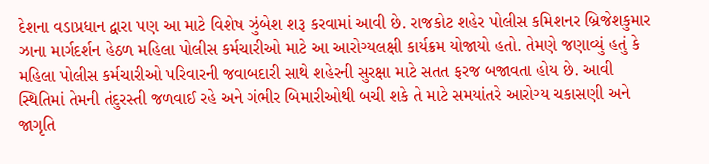દેશના વડાપ્રધાન દ્વારા પણ આ માટે વિશેષ ઝુંબેશ શરૂ કરવામાં આવી છે. રાજકોટ શહેર પોલીસ કમિશનર બ્રિજેશકુમાર ઝાના માર્ગદર્શન હેઠળ મહિલા પોલીસ કર્મચારીઓ માટે આ આરોગ્યલક્ષી કાર્યક્રમ યોજાયો હતો. તેમણે જણાવ્યું હતું કે મહિલા પોલીસ કર્મચારીઓ પરિવારની જવાબદારી સાથે શહેરની સુરક્ષા માટે સતત ફરજ બજાવતા હોય છે. આવી સ્થિતિમાં તેમની તંદુરસ્તી જળવાઈ રહે અને ગંભીર બિમારીઓથી બચી શકે તે માટે સમયાંતરે આરોગ્ય ચકાસણી અને જાગૃતિ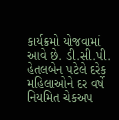કાર્યક્રમો યોજવામાં આવે છે. ડી.સી.પી. હેતલબેન પટેલે દરેક મહિલાઓને દર વર્ષે નિયમિત ચેકઅપ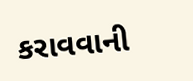કરાવવાની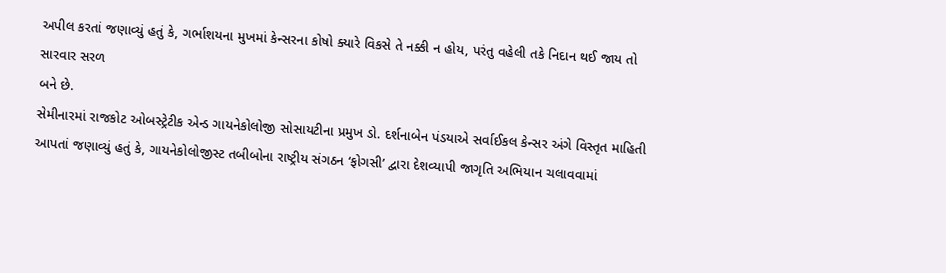અપીલ કરતાં જણાવ્યું હતું કે, ગર્ભાશયના મુખમાં કેન્સરના કોષો ક્યારે વિકસે તે નક્કી ન હોય, પરંતુ વહેલી તકે નિદાન થઈ જાય તો સારવાર સરળ
બને છે.
સેમીનારમાં રાજકોટ ઓબસ્ટ્રેટીક એન્ડ ગાયનેકોલોજી સોસાયટીના પ્રમુખ ડો. દર્શનાબેન પંડયાએ સર્વાઈકલ કેન્સર અંગે વિસ્તૃત માહિતી આપતાં જણાવ્યું હતું કે, ગાયનેકોલોજીસ્ટ તબીબોના રાષ્ટ્રીય સંગઠન ‘ફોગસી’ દ્વારા દેશવ્યાપી જાગૃતિ અભિયાન ચલાવવામાં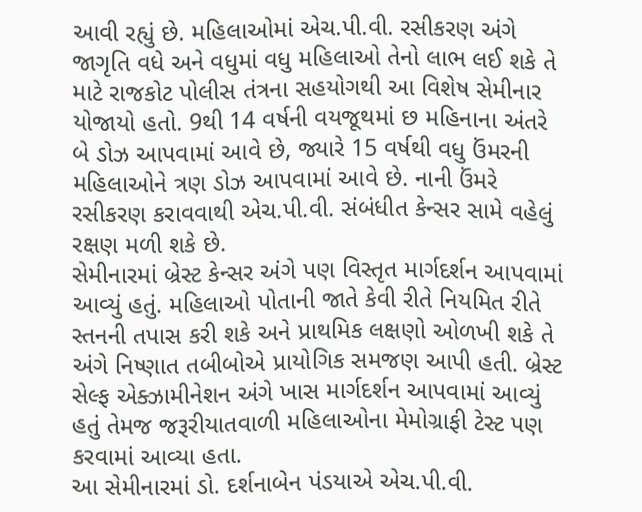આવી રહ્યું છે. મહિલાઓમાં એચ.પી.વી. રસીકરણ અંગે જાગૃતિ વધે અને વધુમાં વધુ મહિલાઓ તેનો લાભ લઈ શકે તે માટે રાજકોટ પોલીસ તંત્રના સહયોગથી આ વિશેષ સેમીનાર યોજાયો હતો. 9થી 14 વર્ષની વયજૂથમાં છ મહિનાના અંતરે બે ડોઝ આપવામાં આવે છે, જ્યારે 15 વર્ષથી વધુ ઉંમરની મહિલાઓને ત્રણ ડોઝ આપવામાં આવે છે. નાની ઉંમરે રસીકરણ કરાવવાથી એચ.પી.વી. સંબંધીત કેન્સર સામે વહેલું રક્ષણ મળી શકે છે.
સેમીનારમાં બ્રેસ્ટ કેન્સર અંગે પણ વિસ્તૃત માર્ગદર્શન આપવામાં આવ્યું હતું. મહિલાઓ પોતાની જાતે કેવી રીતે નિયમિત રીતે સ્તનની તપાસ કરી શકે અને પ્રાથમિક લક્ષણો ઓળખી શકે તે અંગે નિષ્ણાત તબીબોએ પ્રાયોગિક સમજણ આપી હતી. બ્રેસ્ટ સેલ્ફ એક્ઝામીનેશન અંગે ખાસ માર્ગદર્શન આપવામાં આવ્યું હતું તેમજ જરૂરીયાતવાળી મહિલાઓના મેમોગ્રાફી ટેસ્ટ પણ કરવામાં આવ્યા હતા.
આ સેમીનારમાં ડો. દર્શનાબેન પંડયાએ એચ.પી.વી.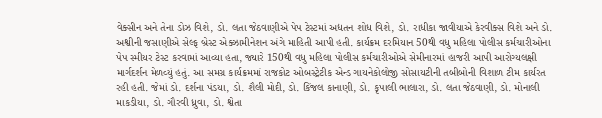વેક્સીન અને તેના ડોઝ વિશે, ડો. લતા જેઠવાણીએ પેપ ટેસ્ટમાં અદ્યતન શોધ વિશે, ડો. રાધીકા જાવીયાએ કેરવીક્સ વિશે અને ડો. અશ્વીની જસાણીએ સેલ્ફ બ્રેસ્ટ એક્ઝામીનેશન અંગે માહિતી આપી હતી. કાર્યક્રમ દરમિયાન 50થી વધુ મહિલા પોલીસ કર્મચારીઓના પેપ સ્મીયર ટેસ્ટ કરવામાં આવ્યા હતા, જ્યારે 150થી વધુ મહિલા પોલીસ કર્મચારીઓએ સેમીનારમાં હાજરી આપી આરોગ્યલક્ષી માર્ગદર્શન મેળવ્યું હતું. આ સમગ્ર કાર્યક્રમમાં રાજકોટ ઓબસ્ટ્રેટીક એન્ડ ગાયનેકોલોજી સોસાયટીની તબીબોની વિશાળ ટીમ કાર્યરત રહી હતી. જેમાં ડો. દર્શના પંડયા, ડો. શૈલી મોદી, ડો. કિંજલ કાનાણી, ડો. કૃપાલી ભાલારા, ડો. લતા જેઠવાણી, ડો. મોનાલી માકડીયા, ડો. ગૌરવી ધ્રુવા, ડો. શ્વેતા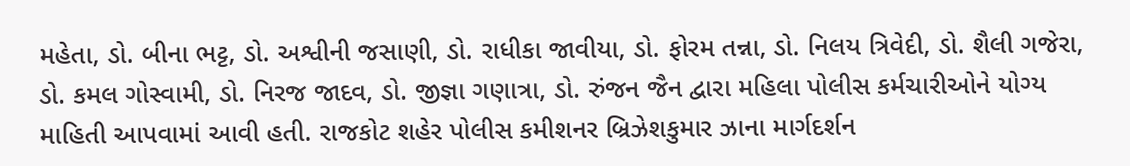મહેતા, ડો. બીના ભટ્ટ, ડો. અશ્વીની જસાણી, ડો. રાધીકા જાવીયા, ડો. ફોરમ તન્ના, ડો. નિલય ત્રિવેદી, ડો. શૈલી ગજેરા, ડો. કમલ ગોસ્વામી, ડો. નિરજ જાદવ, ડો. જીજ્ઞા ગણાત્રા, ડો. રુંજન જૈન દ્વારા મહિલા પોલીસ કર્મચારીઓને યોગ્ય માહિતી આપવામાં આવી હતી. રાજકોટ શહેર પોલીસ કમીશનર બ્રિઝેશકુમાર ઝાના માર્ગદર્શન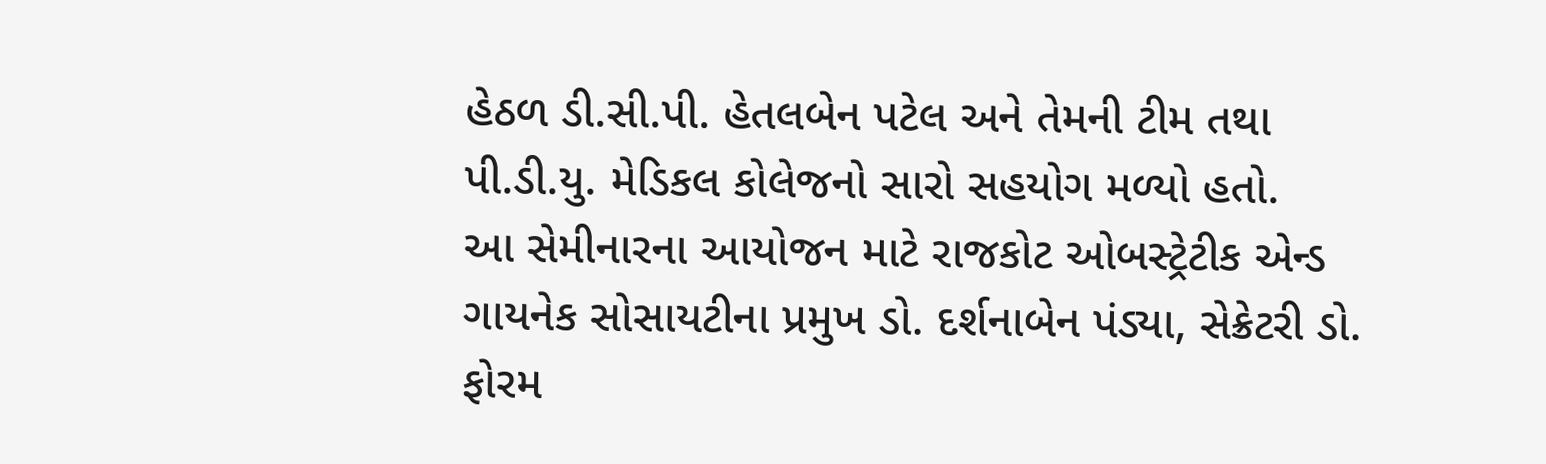હેઠળ ડી.સી.પી. હેતલબેન પટેલ અને તેમની ટીમ તથા પી.ડી.યુ. મેડિકલ કોલેજનો સારો સહયોગ મળ્યો હતો.
આ સેમીનારના આયોજન માટે રાજકોટ ઓબસ્ટ્રેટીક એન્ડ ગાયનેક સોસાયટીના પ્રમુખ ડો. દર્શનાબેન પંડ્યા, સેક્રેટરી ડો. ફોરમ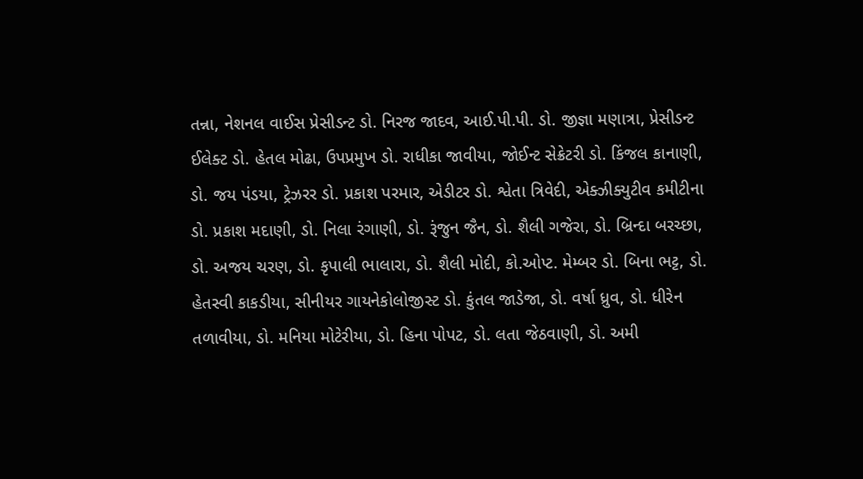તન્ના, નેશનલ વાઈસ પ્રેસીડન્ટ ડો. નિરજ જાદવ, આઈ.પી.પી. ડો. જીજ્ઞા મણાત્રા, પ્રેસીડન્ટ ઈલેક્ટ ડો. હેતલ મોઢા, ઉપપ્રમુખ ડો. રાધીકા જાવીયા, જોઈન્ટ સેક્રેટરી ડો. કિંજલ કાનાણી, ડો. જય પંડયા, ટ્રેઝરર ડો. પ્રકાશ પરમાર, એડીટર ડો. શ્વેતા ત્રિવેદી, એક્ઝીક્યુટીવ કમીટીના ડો. પ્રકાશ મદાણી, ડો. નિલા રંગાણી, ડો. રૂંજુન જૈન, ડો. શૈલી ગજેરા, ડો. બ્રિન્દા બરચ્છા, ડો. અજય ચરણ, ડો. કૃપાલી ભાલારા, ડો. શૈલી મોદી, કો.ઓપ્ટ. મેમ્બર ડો. બિના ભટ્ટ, ડો. હેતસ્વી કાકડીયા, સીનીયર ગાયનેકોલોજીસ્ટ ડો. કુંતલ જાડેજા, ડો. વર્ષા ધ્રુવ, ડો. ધીરેન તળાવીયા, ડો. મનિયા મોટેરીયા, ડો. હિના પોપટ, ડો. લતા જેઠવાણી, ડો. અમી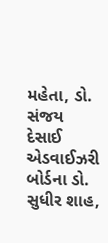મહેતા, ડો. સંજય દેસાઈ એડવાઈઝરી બોર્ડના ડો. સુધીર શાહ,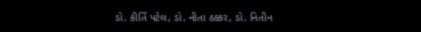ડો. કીર્તિ પટેલ, ડો. નીતા ઠક્કર, ડો. નિતીન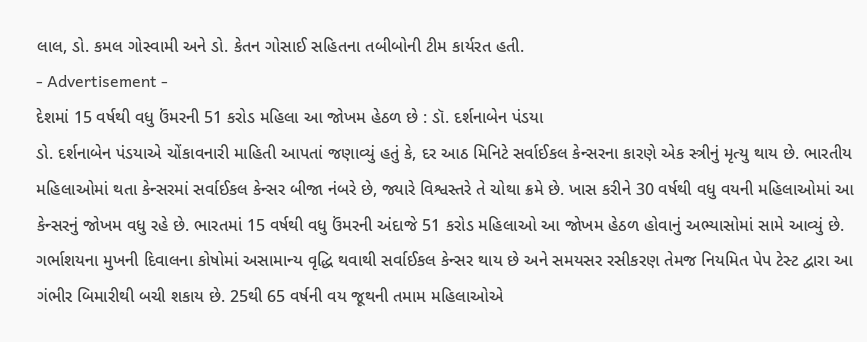લાલ, ડો. કમલ ગોસ્વામી અને ડો. કેતન ગોસાઈ સહિતના તબીબોની ટીમ કાર્યરત હતી.
- Advertisement -
દેશમાં 15 વર્ષથી વધુ ઉંમરની 51 કરોડ મહિલા આ જોખમ હેઠળ છે : ડૉ. દર્શનાબેન પંડયા
ડો. દર્શનાબેન પંડયાએ ચોંકાવનારી માહિતી આપતાં જણાવ્યું હતું કે, દર આઠ મિનિટે સર્વાઈકલ કેન્સરના કારણે એક સ્ત્રીનું મૃત્યુ થાય છે. ભારતીય મહિલાઓમાં થતા કેન્સરમાં સર્વાઈકલ કેન્સર બીજા નંબરે છે, જ્યારે વિશ્વસ્તરે તે ચોથા ક્રમે છે. ખાસ કરીને 30 વર્ષથી વધુ વયની મહિલાઓમાં આ કેન્સરનું જોખમ વધુ રહે છે. ભારતમાં 15 વર્ષથી વધુ ઉંમરની અંદાજે 51 કરોડ મહિલાઓ આ જોખમ હેઠળ હોવાનું અભ્યાસોમાં સામે આવ્યું છે. ગર્ભાશયના મુખની દિવાલના કોષોમાં અસામાન્ય વૃદ્ધિ થવાથી સર્વાઈકલ કેન્સર થાય છે અને સમયસર રસીકરણ તેમજ નિયમિત પેપ ટેસ્ટ દ્વારા આ ગંભીર બિમારીથી બચી શકાય છે. 25થી 65 વર્ષની વય જૂથની તમામ મહિલાઓએ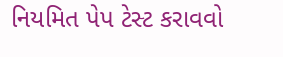નિયમિત પેપ ટેસ્ટ કરાવવો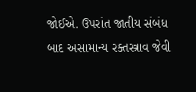જોઈએ. ઉપરાંત જાતીય સંબંધ બાદ અસામાન્ય રક્તસ્ત્રાવ જેવી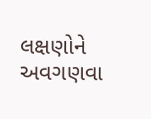લક્ષણોને અવગણવા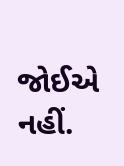જોઈએ નહીં.